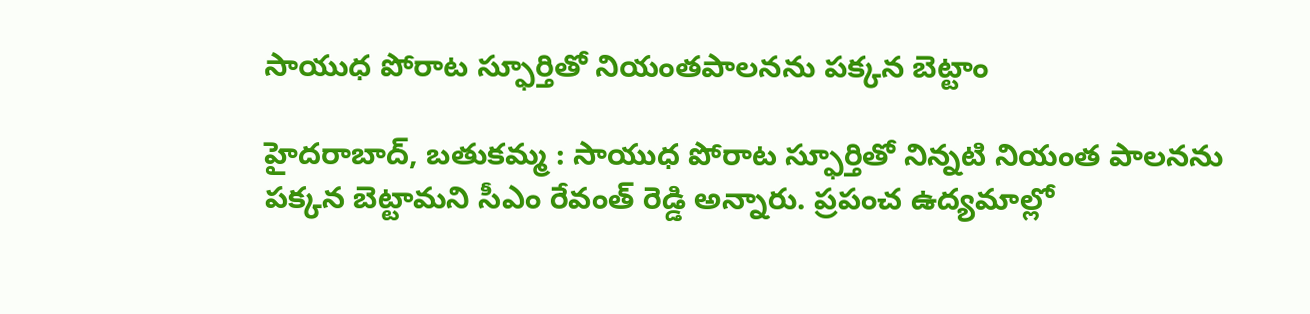సాయుధ పోరాట స్ఫూర్తితో నియంతపాలనను పక్కన బెట్టాం

హైదరాబాద్, బతుకమ్మ : సాయుధ పోరాట స్ఫూర్తితో నిన్నటి నియంత పాలనను పక్కన బెట్టామని సీఎం రేవంత్ రెడ్డి అన్నారు. ప్రపంచ ఉద్యమాల్లో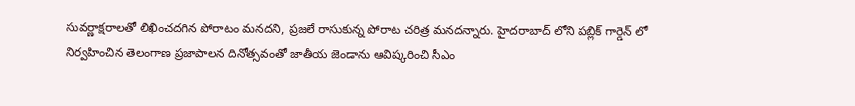సువర్ణాక్షరాలతో లిఖించదగిన పోరాటం మనదని, ప్రజలే రాసుకున్న పోరాట చరిత్ర మనదన్నారు. హైదరాబాద్ లోని పబ్లిక్ గార్డెన్ లో నిర్వహించిన తెలంగాణ ప్రజాపాలన దినోత్సవంతో జాతీయ జెండాను ఆవిష్కరించి సీఎం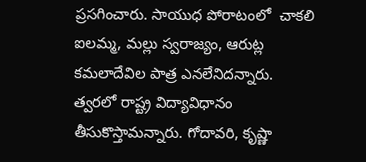ప్రసగించారు. సాయుధ పోరాటంలో  చాకలి ఐలమ్మ, మల్లు స్వరాజ్యం, ఆరుట్ల కమలాదేవిల పాత్ర ఎనలేనిదన్నారు.  త్వరలో రాష్ట్ర విద్యావిధానం తీసుకొస్తామన్నారు. గోదావరి, కృష్ణా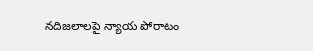నదిజలాలపై న్యాయ పోరాటం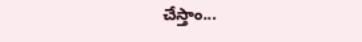చేస్తాం...